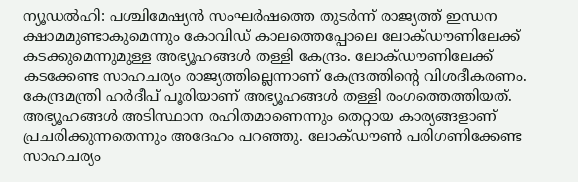ന്യൂഡൽഹി: പശ്ചിമേഷ്യൻ സംഘർഷത്തെ തുടർന്ന് രാജ്യത്ത് ഇന്ധന ക്ഷാമമുണ്ടാകുമെന്നും കോവിഡ് കാലത്തെപ്പോലെ ലോക്ഡൗണിലേക്ക് കടക്കുമെന്നുമുള്ള അഭ്യൂഹങ്ങൾ തള്ളി കേന്ദ്രം. ലോക്ഡൗണിലേക്ക് കടക്കേണ്ട സാഹചര്യം രാജ്യത്തില്ലെന്നാണ് കേന്ദ്രത്തിൻ്റെ വിശദീകരണം. കേന്ദ്രമന്ത്രി ഹർദീപ് പൂരിയാണ് അഭ്യൂഹങ്ങൾ തള്ളി രംഗത്തെത്തിയത്. അഭ്യൂഹങ്ങൾ അടിസ്ഥാന രഹിതമാണെന്നും തെറ്റായ കാര്യങ്ങളാണ് പ്രചരിക്കുന്നതെന്നും അദേഹം പറഞ്ഞു. ലോക്ഡൗൺ പരിഗണിക്കേണ്ട സാഹചര്യം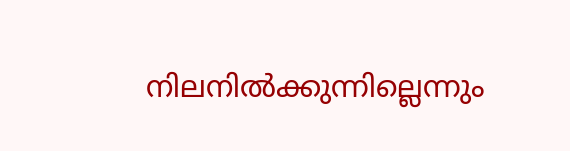നിലനിൽക്കുന്നില്ലെന്നും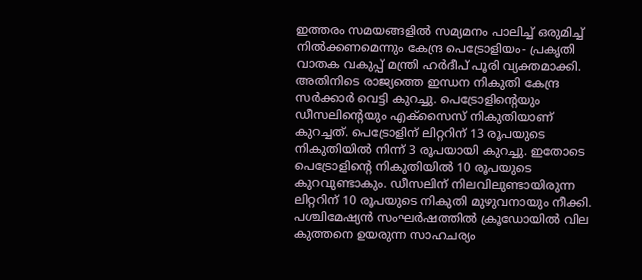ഇത്തരം സമയങ്ങളിൽ സമ്യമനം പാലിച്ച് ഒരുമിച്ച് നിൽക്കണമെന്നും കേന്ദ്ര പെട്രോളിയം- പ്രകൃതി വാതക വകുപ്പ് മന്ത്രി ഹർദീപ് പൂരി വ്യക്തമാക്കി.
അതിനിടെ രാജ്യത്തെ ഇന്ധന നികുതി കേന്ദ്ര സർക്കാർ വെട്ടി കുറച്ചു. പെട്രോളിൻ്റെയും ഡീസലിൻ്റെയും എക്സൈസ് നികുതിയാണ് കുറച്ചത്. പെട്രോളിന് ലിറ്ററിന് 13 രൂപയുടെ നികുതിയിൽ നിന്ന് 3 രൂപയായി കുറച്ചു. ഇതോടെ പെട്രോളിൻ്റെ നികുതിയിൽ 10 രൂപയുടെ കുറവുണ്ടാകും. ഡീസലിന് നിലവിലുണ്ടായിരുന്ന ലിറ്ററിന് 10 രൂപയുടെ നികുതി മുഴുവനായും നീക്കി. പശ്ചിമേഷ്യൻ സംഘർഷത്തിൽ ക്രൂഡോയിൽ വില കുത്തനെ ഉയരുന്ന സാഹചര്യം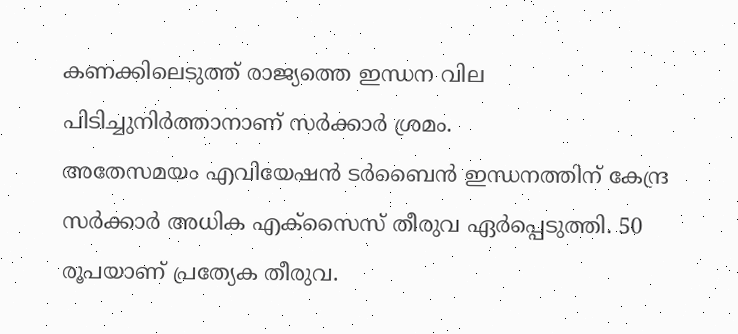കണക്കിലെടുത്ത് രാജ്യത്തെ ഇന്ധന വില പിടിച്ചുനിർത്താനാണ് സർക്കാർ ശ്രമം.
അതേസമയം എവിയേഷൻ ടർബൈൻ ഇന്ധനത്തിന് കേന്ദ്ര സർക്കാർ അധിക എക്സൈസ് തീരുവ ഏർപ്പെടുത്തി. 50 രൂപയാണ് പ്രത്യേക തീരുവ.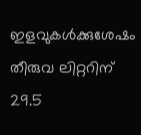ഇളവുകൾക്കുശേഷം തീരുവ ലിറ്ററിന് 29.5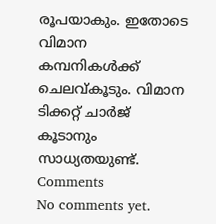രൂപയാകും. ഇതോടെ വിമാന കമ്പനികൾക്ക് ചെലവ്കൂടും. വിമാന ടിക്കറ്റ് ചാർജ് കൂടാനും സാധ്യതയുണ്ട്.
Comments
No comments yet.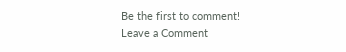Be the first to comment!
Leave a Comment